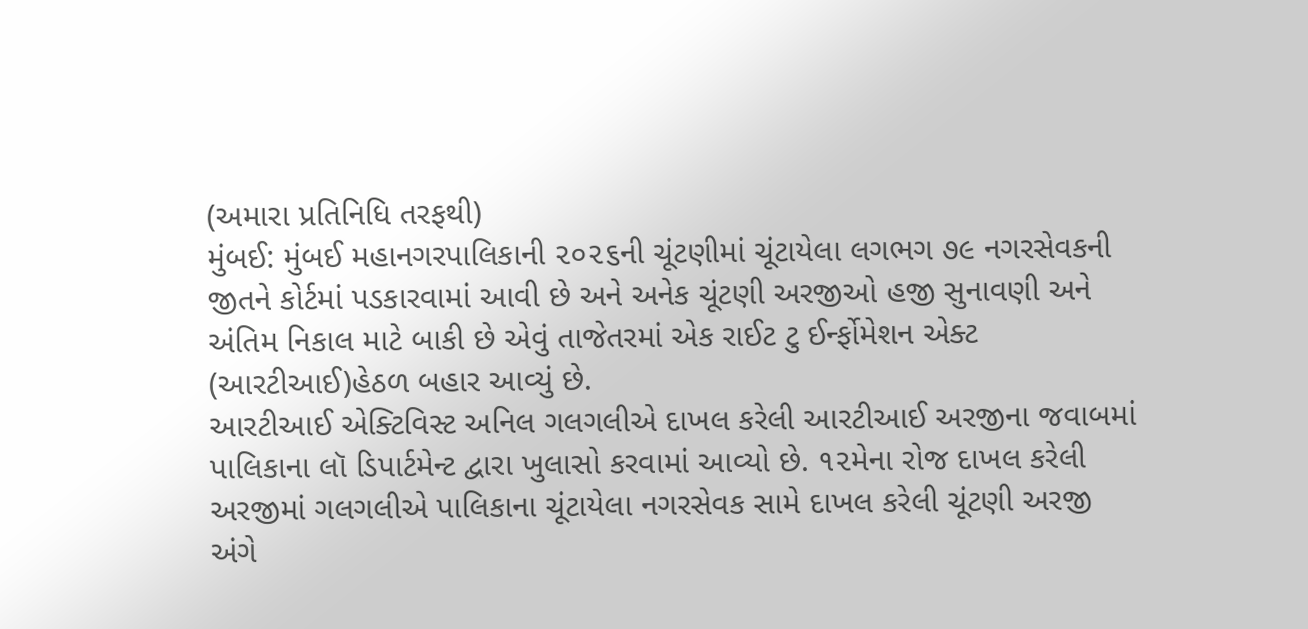(અમારા પ્રતિનિધિ તરફથી)
મુંબઈ: મુંબઈ મહાનગરપાલિકાની ૨૦૨૬ની ચૂંટણીમાં ચૂંટાયેલા લગભગ ૭૯ નગરસેવકની જીતને કોર્ટમાં પડકારવામાં આવી છે અને અનેક ચૂંટણી અરજીઓ હજી સુનાવણી અને અંતિમ નિકાલ માટે બાકી છે એવું તાજેતરમાં એક રાઈટ ટુ ઈર્ન્ફોમેશન એક્ટ (આરટીઆઈ)હેઠળ બહાર આવ્યું છે.
આરટીઆઈ એક્ટિવિસ્ટ અનિલ ગલગલીએ દાખલ કરેલી આરટીઆઈ અરજીના જવાબમાં પાલિકાના લૉ ડિપાર્ટમેન્ટ દ્વારા ખુલાસો કરવામાં આવ્યો છે. ૧૨મેના રોજ દાખલ કરેલી અરજીમાં ગલગલીએ પાલિકાના ચૂંટાયેલા નગરસેવક સામે દાખલ કરેલી ચૂંટણી અરજી અંગે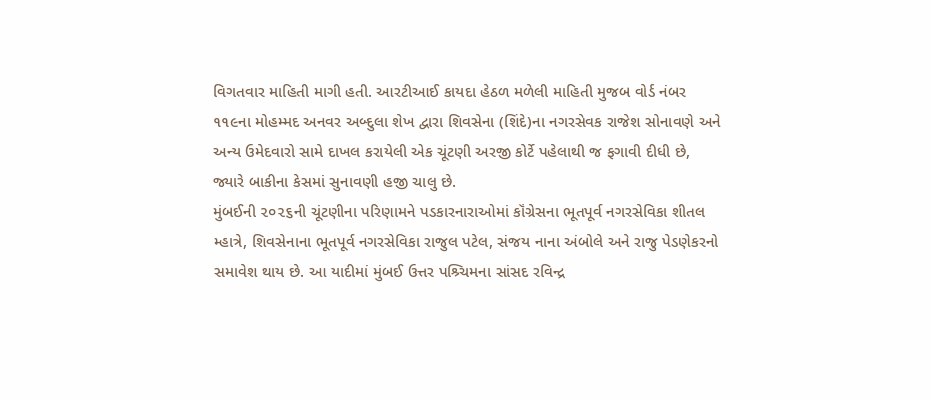વિગતવાર માહિતી માગી હતી. આરટીઆઈ કાયદા હેઠળ મળેલી માહિતી મુજબ વોર્ડ નંબર ૧૧૯ના મોહમ્મદ અનવર અબ્દુલા શેખ દ્વારા શિવસેના (શિંદે)ના નગરસેવક રાજેશ સોનાવણે અને અન્ય ઉમેદવારો સામે દાખલ કરાયેલી એક ચૂંટણી અરજી કોર્ટે પહેલાથી જ ફગાવી દીધી છે, જ્યારે બાકીના કેસમાં સુનાવણી હજી ચાલુ છે.
મુંબઈની ૨૦૨૬ની ચૂંટણીના પરિણામને પડકારનારાઓમાં કૉંગ્રેસના ભૂતપૂર્વ નગરસેવિકા શીતલ મ્હાત્રે, શિવસેનાના ભૂતપૂર્વ નગરસેવિકા રાજુલ પટેલ, સંજય નાના અંબોલે અને રાજુ પેડણેકરનો સમાવેશ થાય છે. આ યાદીમાં મુંબઈ ઉત્તર પશ્ર્ચિમના સાંસદ રવિન્દ્ર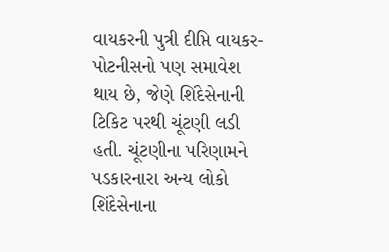વાયકરની પુત્રી દીપ્તિ વાયકર-પોટનીસનો પણ સમાવેશ થાય છે, જેણે શિંદેસેનાની ટિકિટ પરથી ચૂંટણી લડી હતી. ચૂંટણીના પરિણામને પડકારનારા અન્ય લોકો શિંદેસેનાના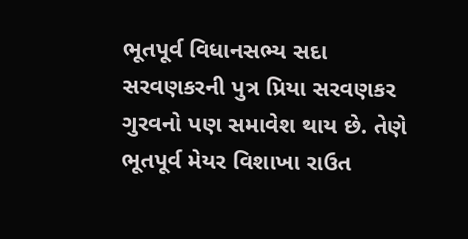ભૂતપૂર્વ વિધાનસભ્ય સદા સરવણકરની પુત્ર પ્રિયા સરવણકર ગુરવનો પણ સમાવેશ થાય છે. તેણે ભૂતપૂર્વ મેયર વિશાખા રાઉત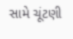સામે ચૂંટણી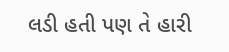લડી હતી પણ તે હારી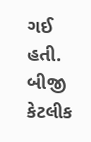ગઈ હતી. બીજી કેટલીક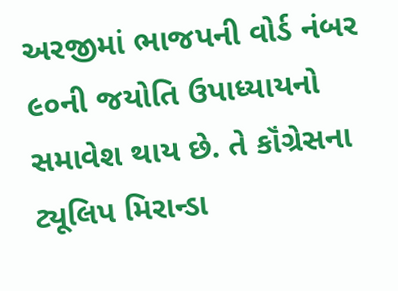અરજીમાં ભાજપની વોર્ડ નંબર ૯૦ની જયોતિ ઉપાધ્યાયનો સમાવેશ થાય છે. તે કૉંગ્રેસના ટ્યૂલિપ મિરાન્ડા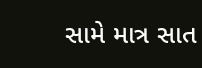સામે માત્ર સાત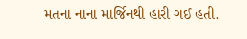મતના નાના માર્જિનથી હારી ગઈ હતી.